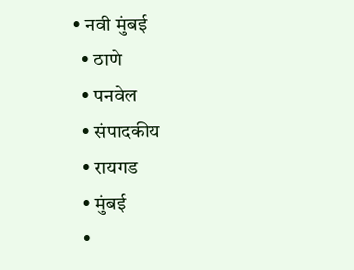• नवी मुंबई
  • ठाणे
  • पनवेल
  • संपादकीय
  • रायगड
  • मुंबई
  •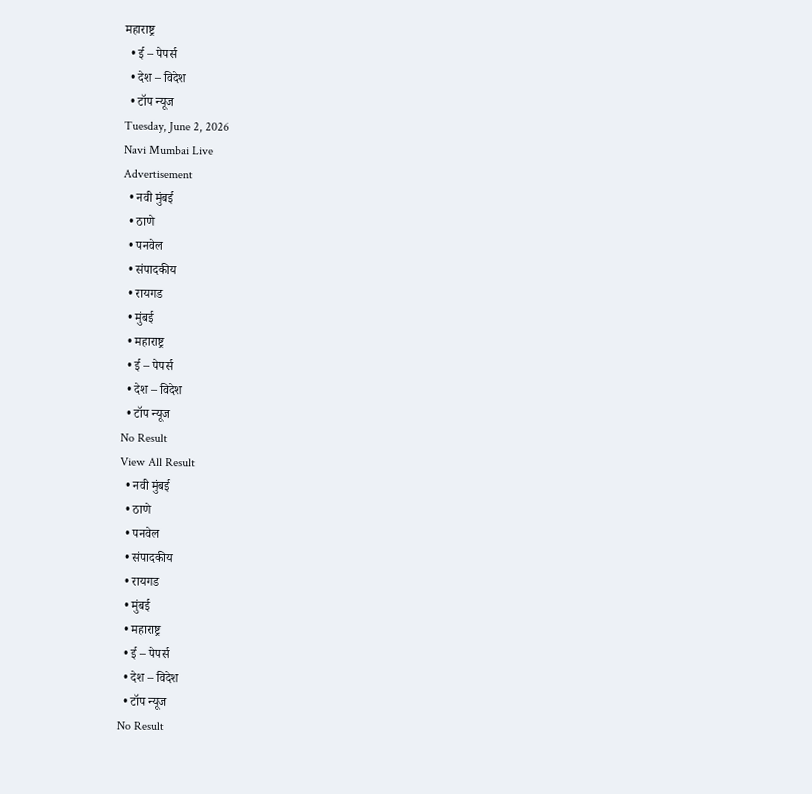महाराष्ट्र
  • ई – पेपर्स
  • देश – विदेश
  • टॉप न्यूज
Tuesday, June 2, 2026
Navi Mumbai Live
Advertisement
  • नवी मुंबई
  • ठाणे
  • पनवेल
  • संपादकीय
  • रायगड
  • मुंबई
  • महाराष्ट्र
  • ई – पेपर्स
  • देश – विदेश
  • टॉप न्यूज
No Result
View All Result
  • नवी मुंबई
  • ठाणे
  • पनवेल
  • संपादकीय
  • रायगड
  • मुंबई
  • महाराष्ट्र
  • ई – पेपर्स
  • देश – विदेश
  • टॉप न्यूज
No Result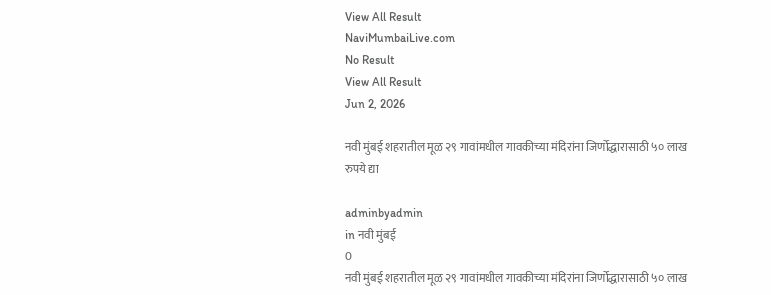View All Result
NaviMumbaiLive.com
No Result
View All Result
Jun 2, 2026

नवी मुंबई शहरातील मूळ २९ गावांमधील गावकीच्या मंदिरांना जिर्णोद्धारासाठी ५० लाख रुपये द्या

adminbyadmin
in नवी मुंबई
0
नवी मुंबई शहरातील मूळ २९ गावांमधील गावकीच्या मंदिरांना जिर्णोद्धारासाठी ५० लाख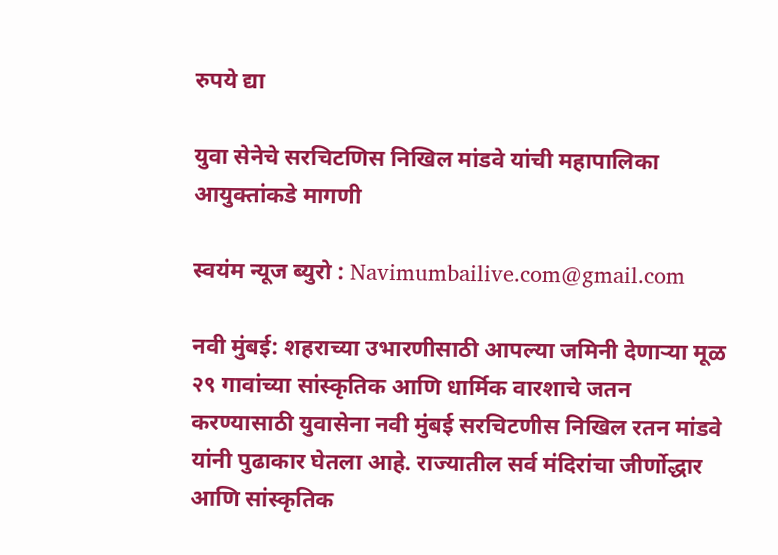रुपये द्या

युवा सेनेचे सरचिटणिस निखिल मांडवे यांची महापालिका आयुक्तांकडे मागणी

स्वयंम न्यूज ब्युरो : Navimumbailive.com@gmail.com

नवी मुंबई: शहराच्या उभारणीसाठी आपल्या जमिनी देणाऱ्या मूळ २९ गावांच्या सांस्कृतिक आणि धार्मिक वारशाचे जतन करण्यासाठी युवासेना नवी मुंबई सरचिटणीस निखिल रतन मांडवे यांनी पुढाकार घेतला आहे. राज्यातील सर्व मंदिरांचा जीर्णोद्धार आणि सांस्कृतिक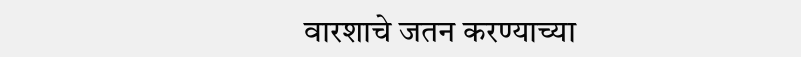वारशाचे जतन करण्याच्या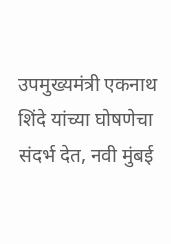उपमुख्यमंत्री एकनाथ शिंदे यांच्या घोषणेचा संदर्भ देत, नवी मुंबई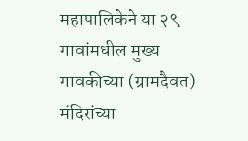महापालिकेने या २९ गावांमधील मुख्य गावकीच्या (ग्रामदैवत) मंदिरांच्या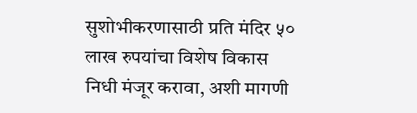सुशोभीकरणासाठी प्रति मंदिर ५० लाख रुपयांचा विशेष विकास निधी मंजूर करावा, अशी मागणी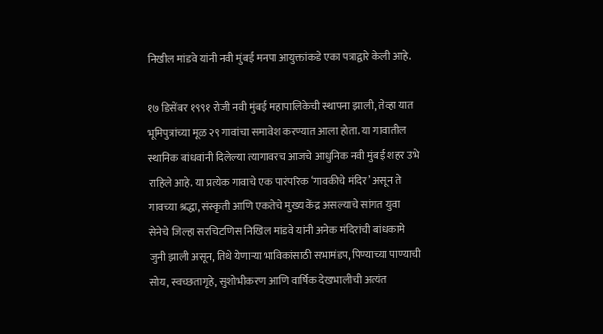निखील मांडवे यांनी नवी मुंबई मनपा आयुक्तांकडे एका पत्राद्वारे केली आहे.

१७ डिसेंबर १९९१ रोजी नवी मुंबई महापालिकेची स्थापना झाली, तेव्हा यात भूमिपुत्रांच्या मूळ २९ गावांचा समावेश करण्यात आला होता. या गावातील स्थानिक बांधवांनी दिलेल्या त्यागावरच आजचे आधुनिक नवी मुंबई शहर उभे राहिले आहे. या प्रत्येक गावाचे एक पारंपरिक ‘गावकीचे मंदिर’ असून ते गावच्या श्रद्धा, संस्कृती आणि एकतेचे मुख्य केंद्र असल्याचे सांगत युवा सेनेचे जिल्हा सरचिटणिस निखिल मांडवे यांनी अनेक मंदिरांची बांधकामे जुनी झाली असून, तिथे येणाऱ्या भाविकांसाठी सभामंडप, पिण्याच्या पाण्याची सोय, स्वच्छतागृहे, सुशोभीकरण आणि वार्षिक देखभालीची अत्यंत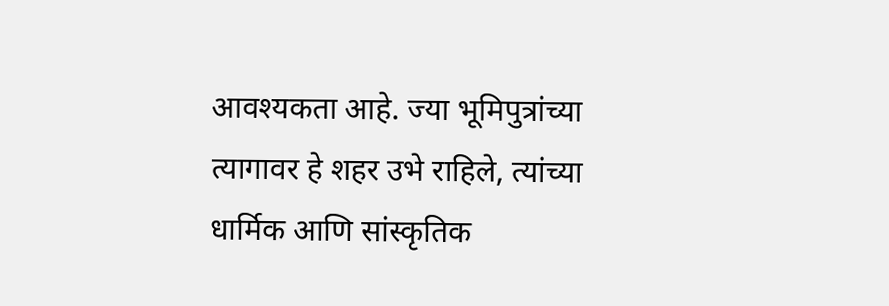आवश्यकता आहे. ज्या भूमिपुत्रांच्या त्यागावर हे शहर उभे राहिले, त्यांच्या धार्मिक आणि सांस्कृतिक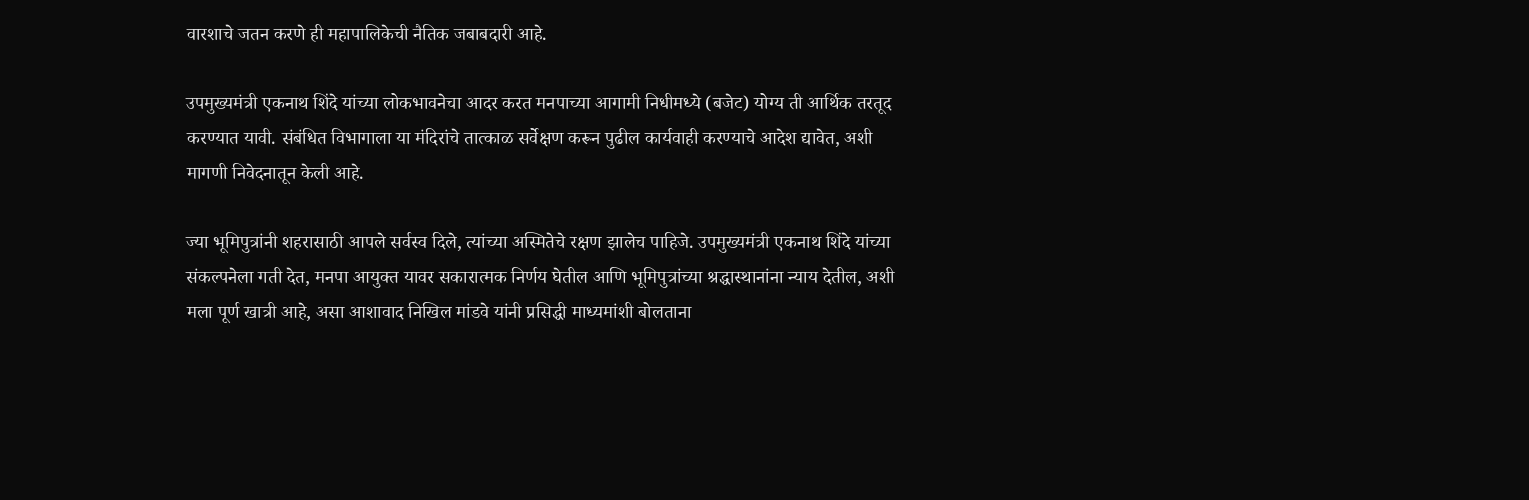वारशाचे जतन करणे ही महापालिकेची नैतिक जबाबदारी आहे.

उपमुख्यमंत्री एकनाथ शिंदे यांच्या लोकभावनेचा आदर करत मनपाच्या आगामी निधीमध्ये (बजेट) योग्य ती आर्थिक तरतूद करण्यात यावी. संबंधित विभागाला या मंदिरांचे तात्काळ सर्वेक्षण करून पुढील कार्यवाही करण्याचे आदेश द्यावेत, अशी मागणी निवेदनातून केली आहे.

ज्या भूमिपुत्रांनी शहरासाठी आपले सर्वस्व दिले, त्यांच्या अस्मितेचे रक्षण झालेच पाहिजे. उपमुख्यमंत्री एकनाथ शिंदे यांच्या संकल्पनेला गती देत, मनपा आयुक्त यावर सकारात्मक निर्णय घेतील आणि भूमिपुत्रांच्या श्रद्धास्थानांना न्याय देतील, अशी मला पूर्ण खात्री आहे, असा आशावाद निखिल मांडवे यांनी प्रसिद्धी माध्यमांशी बोलताना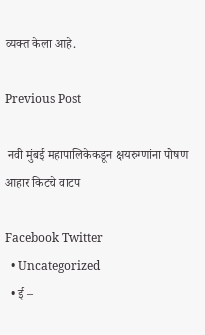व्यक्त केला आहे.

Previous Post

 नवी मुंबई महापालिकेकडून क्षयरुग्णांना पोषण आहार किटचे वाटप

Facebook Twitter
  • Uncategorized
  • ई –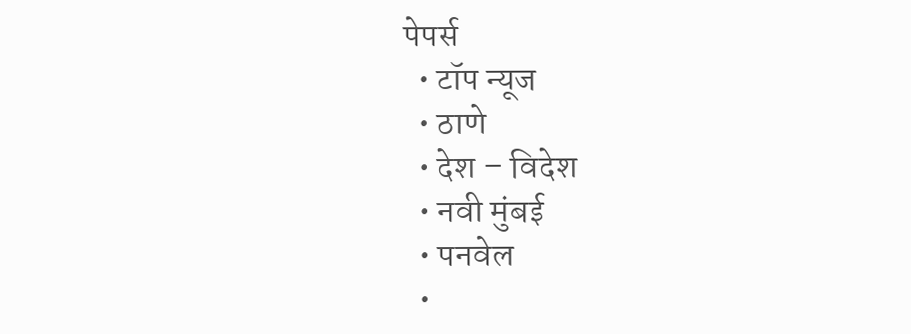पेपर्स
  • टॉप न्यूज
  • ठाणे
  • देश – विदेश
  • नवी मुंबई
  • पनवेल
  •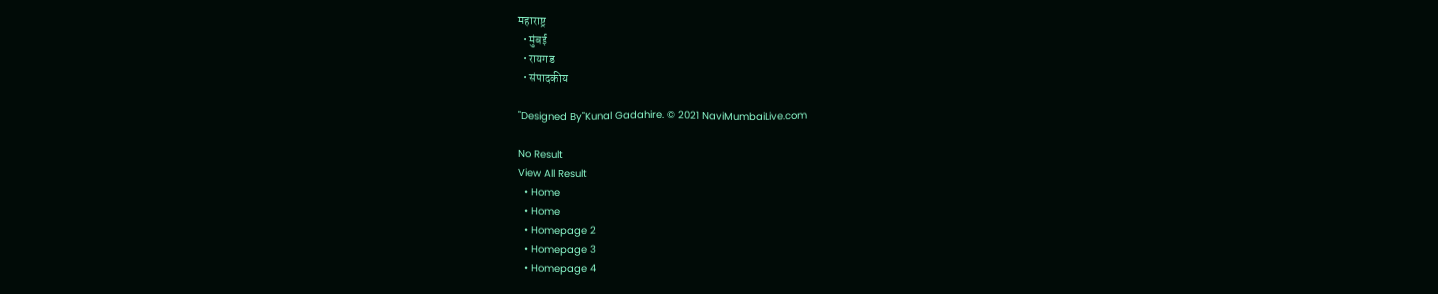महाराष्ट्र
  • मुंबई
  • रायगड
  • संपादकीय

"Designed By"Kunal Gadahire. © 2021 NaviMumbaiLive.com

No Result
View All Result
  • Home
  • Home
  • Homepage 2
  • Homepage 3
  • Homepage 4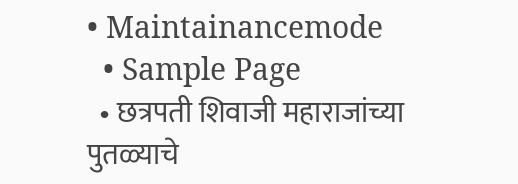• Maintainancemode
  • Sample Page
  • छत्रपती शिवाजी महाराजांच्या पुतळ्याचे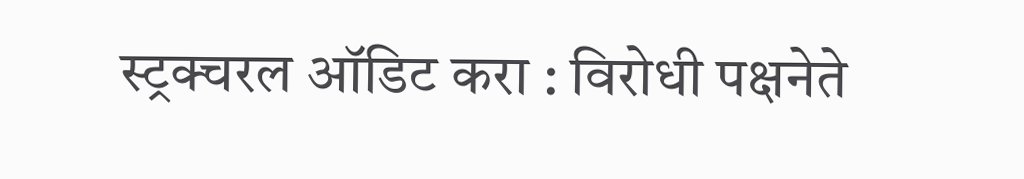स्ट्रक्चरल ऑडिट करा : विरोधी पक्षनेते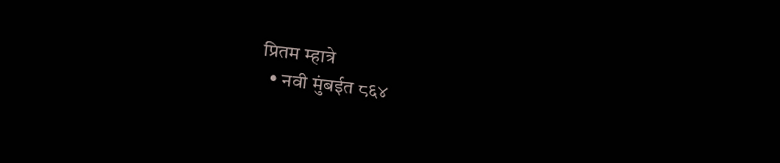प्रितम म्हात्रे
  • नवी मुंबईत ८६४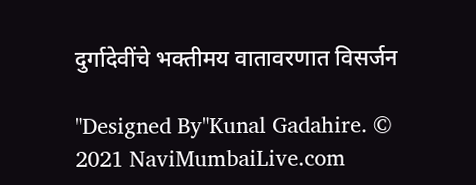दुर्गादेवींचे भक्तीमय वातावरणात विसर्जन

"Designed By"Kunal Gadahire. © 2021 NaviMumbaiLive.com